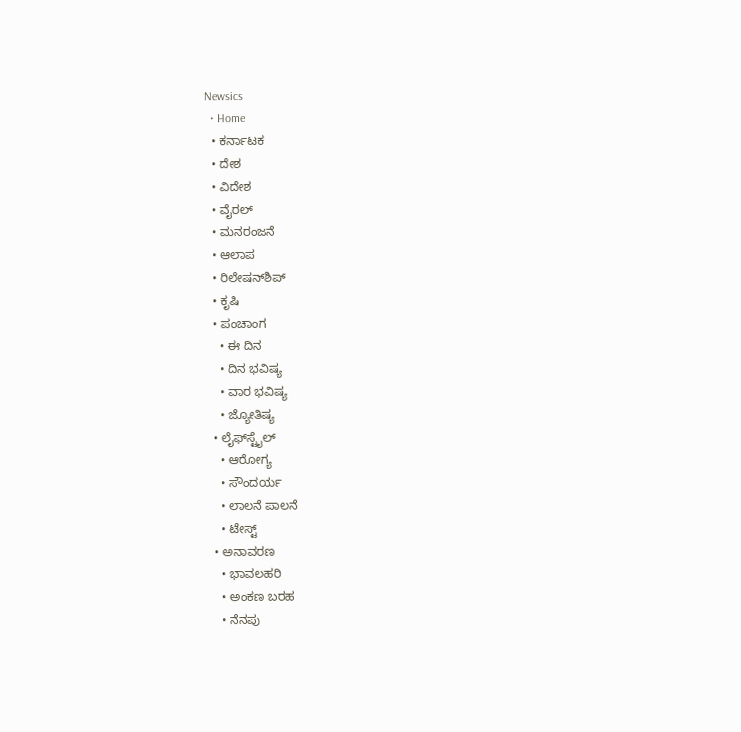Newsics
  • Home
  • ಕರ್ನಾಟಕ
  • ದೇಶ
  • ವಿದೇಶ
  • ವೈರಲ್
  • ಮನರಂಜನೆ
  • ಆಲಾಪ
  • ರಿಲೇಷನ್‌ಶಿಪ್
  • ಕೃಷಿ
  • ಪಂಚಾಂಗ
    • ಈ ದಿನ
    • ದಿನ ಭವಿಷ್ಯ
    • ವಾರ ಭವಿಷ್ಯ
    • ಜ್ಯೋತಿಷ್ಯ
  • ಲೈಫ್‌ಸ್ಟೈಲ್
    • ಆರೋಗ್ಯ
    • ಸೌಂದರ್ಯ
    • ಲಾಲನೆ ಪಾಲನೆ
    • ಟೇಸ್ಟ್
  • ಅನಾವರಣ
    • ಭಾವಲಹರಿ
    • ಅಂಕಣ ಬರಹ
    • ನೆನಪು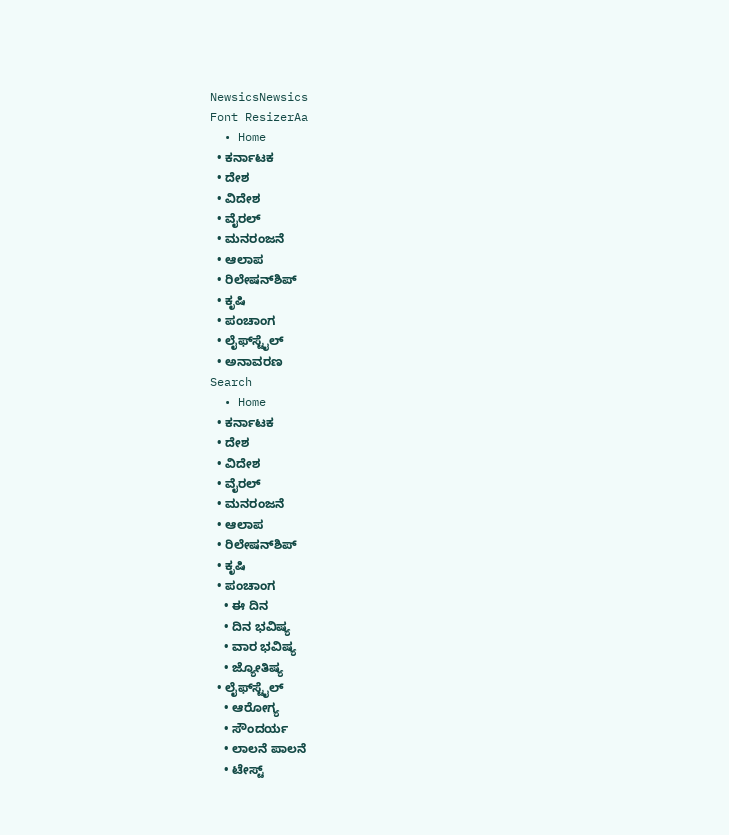NewsicsNewsics
Font ResizerAa
  • Home
  • ಕರ್ನಾಟಕ
  • ದೇಶ
  • ವಿದೇಶ
  • ವೈರಲ್
  • ಮನರಂಜನೆ
  • ಆಲಾಪ
  • ರಿಲೇಷನ್‌ಶಿಪ್
  • ಕೃಷಿ
  • ಪಂಚಾಂಗ
  • ಲೈಫ್‌ಸ್ಟೈಲ್
  • ಅನಾವರಣ
Search
  • Home
  • ಕರ್ನಾಟಕ
  • ದೇಶ
  • ವಿದೇಶ
  • ವೈರಲ್
  • ಮನರಂಜನೆ
  • ಆಲಾಪ
  • ರಿಲೇಷನ್‌ಶಿಪ್
  • ಕೃಷಿ
  • ಪಂಚಾಂಗ
    • ಈ ದಿನ
    • ದಿನ ಭವಿಷ್ಯ
    • ವಾರ ಭವಿಷ್ಯ
    • ಜ್ಯೋತಿಷ್ಯ
  • ಲೈಫ್‌ಸ್ಟೈಲ್
    • ಆರೋಗ್ಯ
    • ಸೌಂದರ್ಯ
    • ಲಾಲನೆ ಪಾಲನೆ
    • ಟೇಸ್ಟ್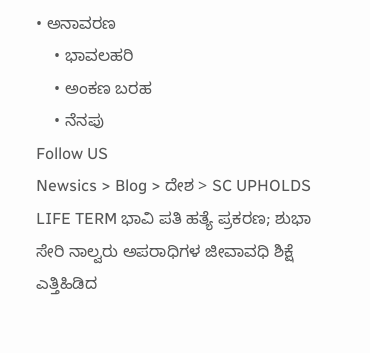• ಅನಾವರಣ
    • ಭಾವಲಹರಿ
    • ಅಂಕಣ ಬರಹ
    • ನೆನಪು
Follow US
Newsics > Blog > ದೇಶ > SC UPHOLDS LIFE TERM ಭಾವಿ ಪತಿ ಹತ್ಯೆ ಪ್ರಕರಣ; ಶುಭಾ ಸೇರಿ ನಾಲ್ವರು ಅಪರಾಧಿಗಳ ಜೀವಾವಧಿ ಶಿಕ್ಷೆ ಎತ್ತಿಹಿಡಿದ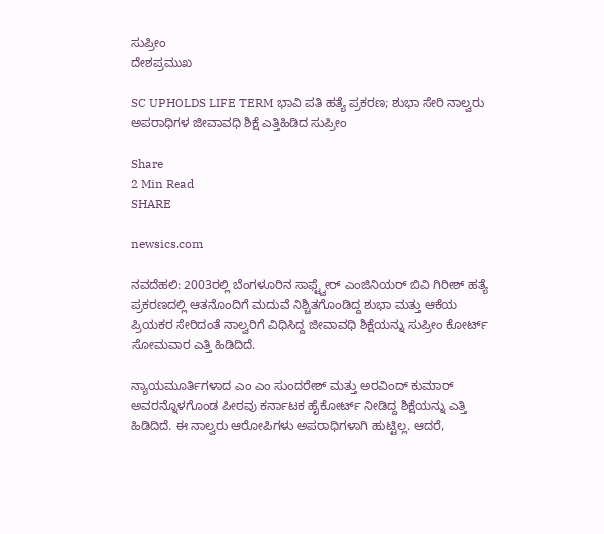ಸುಪ್ರೀಂ
ದೇಶಪ್ರಮುಖ

SC UPHOLDS LIFE TERM ಭಾವಿ ಪತಿ ಹತ್ಯೆ ಪ್ರಕರಣ; ಶುಭಾ ಸೇರಿ ನಾಲ್ವರು ಅಪರಾಧಿಗಳ ಜೀವಾವಧಿ ಶಿಕ್ಷೆ ಎತ್ತಿಹಿಡಿದ ಸುಪ್ರೀಂ

Share
2 Min Read
SHARE

newsics.com

ನವದೆಹಲಿ: 2003ರಲ್ಲಿ ಬೆಂಗಳೂರಿನ ಸಾಫ್ಟ್ವೇರ್ ಎಂಜಿನಿಯರ್ ಬಿವಿ ಗಿರೀಶ್ ಹತ್ಯೆ ಪ್ರಕರಣದಲ್ಲಿ ಆತನೊಂದಿಗೆ ಮದುವೆ ನಿಶ್ಚಿತಗೊಂಡಿದ್ದ ಶುಭಾ ಮತ್ತು ಆಕೆಯ ಪ್ರಿಯಕರ ಸೇರಿದಂತೆ ನಾಲ್ವರಿಗೆ ವಿಧಿಸಿದ್ದ ಜೀವಾವಧಿ ಶಿಕ್ಷೆಯನ್ನು ಸುಪ್ರೀಂ ಕೋರ್ಟ್ ಸೋಮವಾರ ಎತ್ತಿ ಹಿಡಿದಿದೆ.

ನ್ಯಾಯಮೂರ್ತಿಗಳಾದ ಎಂ ಎಂ ಸುಂದರೇಶ್ ಮತ್ತು ಅರವಿಂದ್ ಕುಮಾರ್ ಅವರನ್ನೊಳಗೊಂಡ ಪೀಠವು ಕರ್ನಾಟಕ ಹೈಕೋರ್ಟ್ ನೀಡಿದ್ದ ಶಿಕ್ಷೆಯನ್ನು ಎತ್ತಿ ಹಿಡಿದಿದೆ. ಈ ನಾಲ್ವರು ಆರೋಪಿಗಳು ಅಪರಾಧಿಗಳಾಗಿ ಹುಟ್ಟಿಲ್ಲ. ಆದರೆ,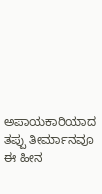ಅಪಾಯಕಾರಿಯಾದ ತಪ್ಪು ತೀರ್ಮಾನವೂ ಈ ಹೀನ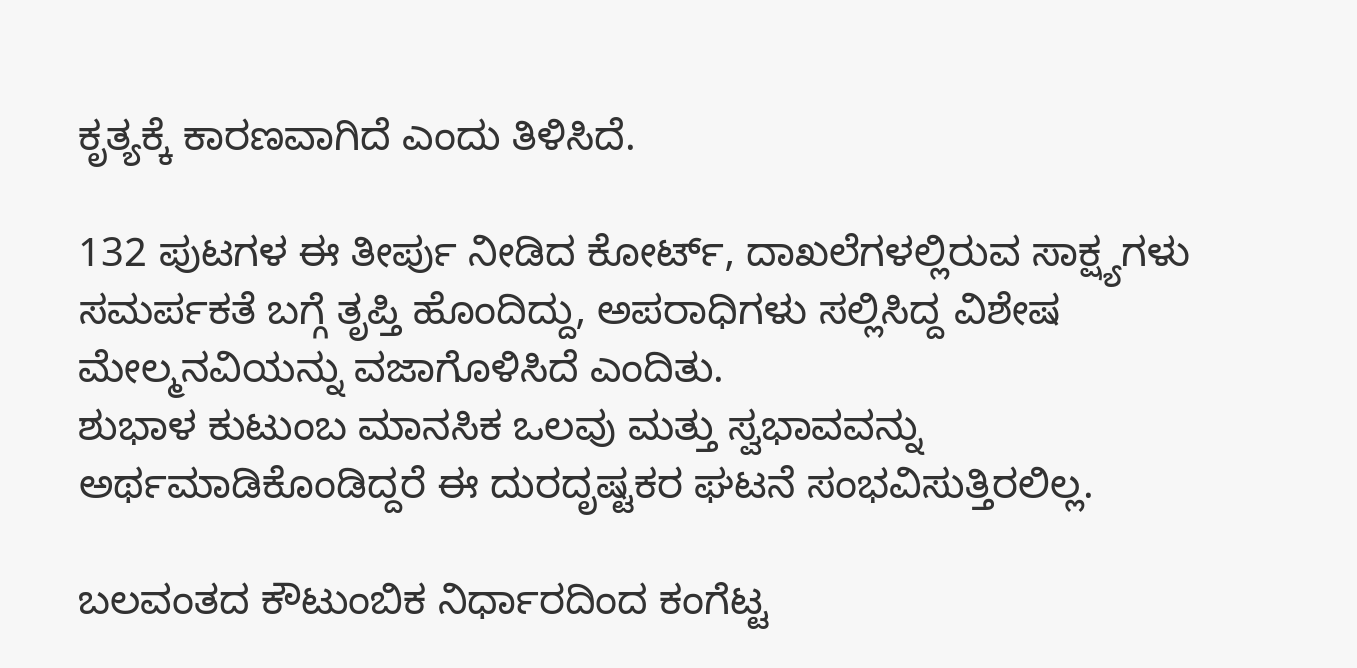ಕೃತ್ಯಕ್ಕೆ ಕಾರಣವಾಗಿದೆ ಎಂದು ತಿಳಿಸಿದೆ.

132 ಪುಟಗಳ ಈ ತೀರ್ಪು ನೀಡಿದ ಕೋರ್ಟ್, ದಾಖಲೆಗಳಲ್ಲಿರುವ ಸಾಕ್ಷ್ಯಗಳು ಸಮರ್ಪಕತೆ ಬಗ್ಗೆ ತೃಪ್ತಿ ಹೊಂದಿದ್ದು, ಅಪರಾಧಿಗಳು ಸಲ್ಲಿಸಿದ್ದ ವಿಶೇಷ ಮೇಲ್ಮನವಿಯನ್ನು ವಜಾಗೊಳಿಸಿದೆ ಎಂದಿತು.
ಶುಭಾಳ ಕುಟುಂಬ ಮಾನಸಿಕ ಒಲವು ಮತ್ತು ಸ್ವಭಾವವನ್ನು ಅರ್ಥಮಾಡಿಕೊಂಡಿದ್ದರೆ ಈ ದುರದೃಷ್ಟಕರ ಘಟನೆ ಸಂಭವಿಸುತ್ತಿರಲಿಲ್ಲ.

ಬಲವಂತದ ಕೌಟುಂಬಿಕ ನಿರ್ಧಾರದಿಂದ ಕಂಗೆಟ್ಟ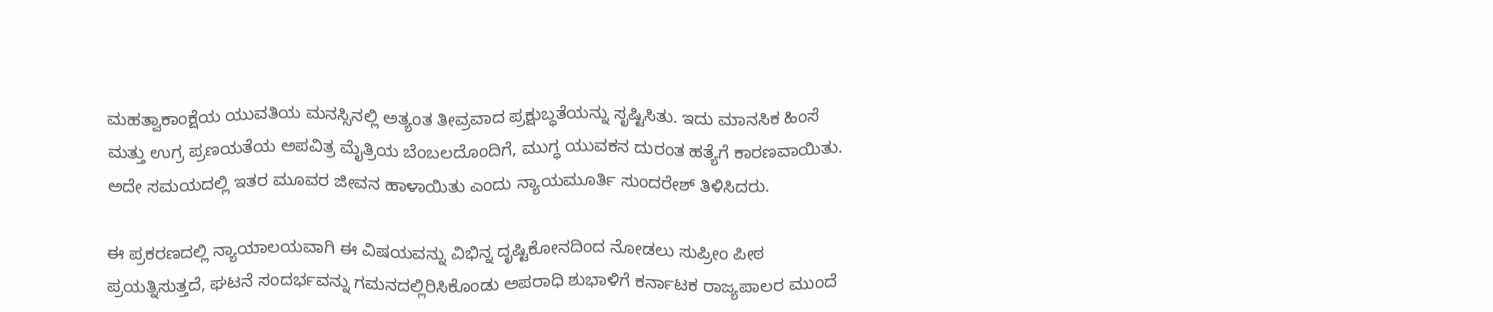ಮಹತ್ವಾಕಾಂಕ್ಷೆಯ ಯುವತಿಯ ಮನಸ್ಸಿನಲ್ಲಿ ಅತ್ಯಂತ ತೀವ್ರವಾದ ಪ್ರಕ್ಷುಬ್ಧತೆಯನ್ನು ಸೃಷ್ಟಿಸಿತು. ಇದು ಮಾನಸಿಕ ಹಿಂಸೆ ಮತ್ತು ಉಗ್ರ ಪ್ರಣಯತೆಯ ಅಪವಿತ್ರ ಮೈತ್ರಿಯ ಬೆಂಬಲದೊಂದಿಗೆ, ಮುಗ್ಧ ಯುವಕನ ದುರಂತ ಹತ್ಯೆಗೆ ಕಾರಣವಾಯಿತು. ಅದೇ ಸಮಯದಲ್ಲಿ ಇತರ ಮೂವರ ಜೀವನ ಹಾಳಾಯಿತು ಎಂದು ನ್ಯಾಯಮೂರ್ತಿ ಸುಂದರೇಶ್ ತಿಳಿಸಿದರು.

ಈ ಪ್ರಕರಣದಲ್ಲಿ ನ್ಯಾಯಾಲಯವಾಗಿ ಈ ವಿಷಯವನ್ನು ವಿಭಿನ್ನ ದೃಷ್ಟಿಕೋನದಿಂದ ನೋಡಲು ಸುಪ್ರೀಂ ಪೀಠ ಪ್ರಯತ್ನಿಸುತ್ತದೆ, ಘಟನೆ ಸಂದರ್ಭವನ್ನು ಗಮನದಲ್ಲಿರಿಸಿಕೊಂಡು ಅಪರಾಧಿ ಶುಭಾಳಿಗೆ ಕರ್ನಾಟಕ ರಾಜ್ಯಪಾಲರ ಮುಂದೆ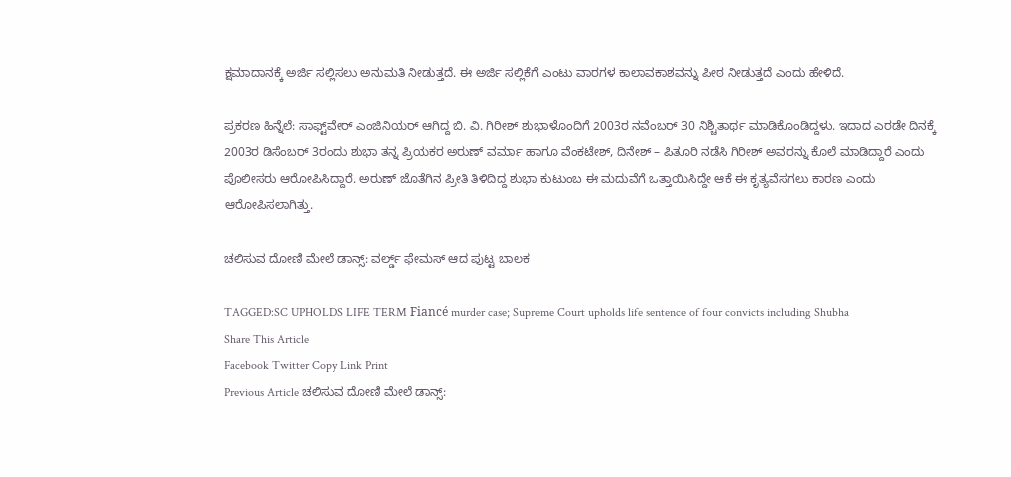ಕ್ಷಮಾದಾನಕ್ಕೆ ಅರ್ಜಿ ಸಲ್ಲಿಸಲು ಅನುಮತಿ ನೀಡುತ್ತದೆ. ಈ ಅರ್ಜಿ ಸಲ್ಲಿಕೆಗೆ ಎಂಟು ವಾರಗಳ ಕಾಲಾವಕಾಶವನ್ನು ಪೀಠ ನೀಡುತ್ತದೆ ಎಂದು ಹೇಳಿದೆ.

ಪ್ರಕರಣ ಹಿನ್ನೆಲೆ: ಸಾಫ್ಟ್‌ವೇರ್ ಎಂಜಿನಿಯರ್ ಆಗಿದ್ದ ಬಿ. ವಿ. ಗಿರೀಶ್ ಶುಭಾಳೊಂದಿಗೆ 2003ರ ನವೆಂಬರ್ 30 ನಿಶ್ಚಿತಾರ್ಥ ಮಾಡಿಕೊಂಡಿದ್ದಳು. ಇದಾದ ಎರಡೇ ದಿನಕ್ಕೆ 2003ರ ಡಿಸೆಂಬರ್ 3ರಂದು ಶುಭಾ ತನ್ನ ಪ್ರಿಯಕರ ಅರುಣ್ ವರ್ಮಾ ಹಾಗೂ ವೆಂಕಟೇಶ್, ದಿನೇಶ್ – ಪಿತೂರಿ ನಡೆಸಿ ಗಿರೀಶ್ ಅವರನ್ನು ಕೊಲೆ ಮಾಡಿದ್ದಾರೆ ಎಂದು ಪೊಲೀಸರು ಆರೋಪಿಸಿದ್ದಾರೆ. ಅರುಣ್ ಜೊತೆಗಿನ ಪ್ರೀತಿ ತಿಳಿದಿದ್ದ ಶುಭಾ ಕುಟುಂಬ ಈ ಮದುವೆಗೆ ಒತ್ತಾಯಿಸಿದ್ದೇ ಆಕೆ ಈ ಕೃತ್ಯವೆಸಗಲು ಕಾರಣ ಎಂದು ಆರೋಪಿಸಲಾಗಿತ್ತು.

ಚಲಿಸುವ ದೋಣಿ ಮೇಲೆ ಡಾನ್ಸ್: ವರ್ಲ್ಡ್‌ ಫೇಮಸ್‌ ಆದ ಪುಟ್ಟ ಬಾಲಕ

TAGGED:SC UPHOLDS LIFE TERM Fiancé murder case; Supreme Court upholds life sentence of four convicts including Shubha
Share This Article
Facebook Twitter Copy Link Print
Previous Article ಚಲಿಸುವ ದೋಣಿ ಮೇಲೆ ಡಾನ್ಸ್: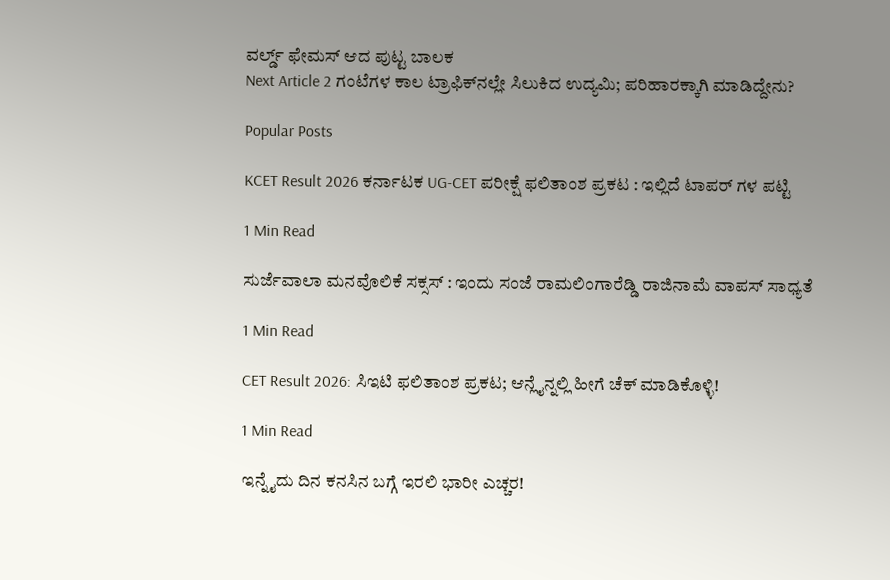ವರ್ಲ್ಡ್‌ ಫೇಮಸ್‌ ಆದ ಪುಟ್ಟ ಬಾಲಕ
Next Article 2 ಗಂಟೆಗಳ ಕಾಲ ಟ್ರಾಫಿಕ್‌ನಲ್ಲೇ ಸಿಲುಕಿದ ಉದ್ಯಮಿ; ಪರಿಹಾರಕ್ಕಾಗಿ ಮಾಡಿದ್ದೇನು?

Popular Posts

KCET Result 2026 ಕರ್ನಾಟಕ UG-CET ಪರೀಕ್ಷೆ ಫಲಿತಾಂಶ ಪ್ರಕಟ : ಇಲ್ಲಿದೆ ಟಾಪರ್ ಗಳ ಪಟ್ಟಿ

1 Min Read

ಸುರ್ಜೆವಾಲಾ ಮನವೊಲಿಕೆ ಸಕ್ಸಸ್ : ಇಂದು ಸಂಜೆ ರಾಮಲಿಂಗಾರೆಡ್ಡಿ ರಾಜಿನಾಮೆ ವಾಪಸ್ ಸಾಧ್ಯತೆ

1 Min Read

CET Result 2026: ಸಿಇಟಿ ಫಲಿತಾಂಶ ಪ್ರಕಟ; ಆನ್ಲೈನ್ನಲ್ಲಿ ಹೀಗೆ ಚೆಕ್ ಮಾಡಿಕೊಳ್ಳಿ!

1 Min Read

ಇನ್ನೈದು ದಿನ ಕನಸಿನ ಬಗ್ಗೆ ಇರಲಿ ಭಾರೀ ಎಚ್ಚರ!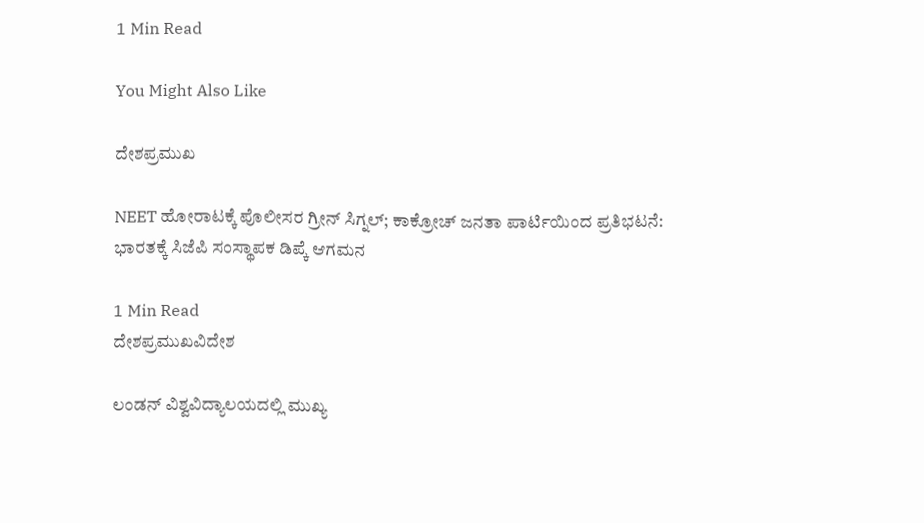1 Min Read

You Might Also Like

ದೇಶಪ್ರಮುಖ

NEET ಹೋರಾಟಕ್ಕೆ ಪೊಲೀಸರ ಗ್ರೀನ್ ಸಿಗ್ನಲ್; ಕಾಕ್ರೋಚ್ ಜನತಾ ಪಾರ್ಟಿಯಿಂದ ಪ್ರತಿಭಟನೆ: ಭಾರತಕ್ಕೆ ಸಿಜೆಪಿ ಸಂಸ್ಥಾಪಕ ಡಿಪ್ಕೆ ಆಗಮನ

1 Min Read
ದೇಶಪ್ರಮುಖವಿದೇಶ

ಲಂಡನ್ ವಿಶ್ವವಿದ್ಯಾಲಯದಲ್ಲಿ ಮುಖ್ಯ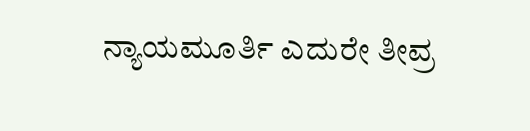ನ್ಯಾಯಮೂರ್ತಿ ಎದುರೇ ತೀವ್ರ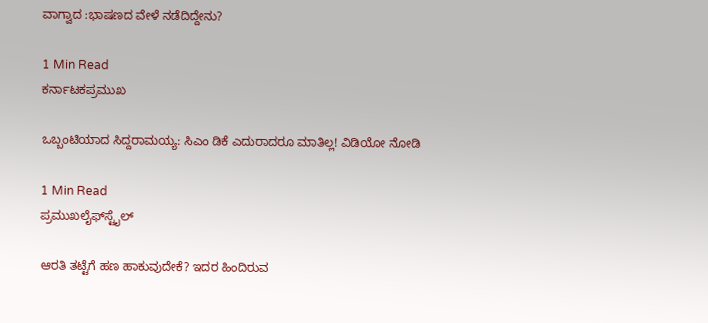ವಾಗ್ವಾದ :ಭಾಷಣದ ವೇಳೆ ನಡೆದಿದ್ದೇನು?

1 Min Read
ಕರ್ನಾಟಕಪ್ರಮುಖ

ಒಬ್ಬಂಟಿಯಾದ ಸಿದ್ದರಾಮಯ್ಯ: ಸಿಎಂ ಡಿಕೆ ಎದುರಾದರೂ ಮಾತಿಲ್ಲ! ವಿಡಿಯೋ ನೋಡಿ

1 Min Read
ಪ್ರಮುಖಲೈಫ್‌ಸ್ಟೈಲ್

ಆರತಿ ತಟ್ಟೆಗೆ ಹಣ ಹಾಕುವುದೇಕೆ? ಇದರ ಹಿಂದಿರುವ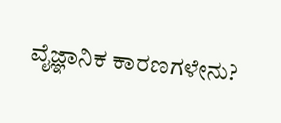ವೈಜ್ಞಾನಿಕ ಕಾರಣಗಳೇನು?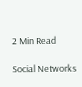2 Min Read

Social Networks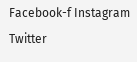Facebook-f Instagram Twitter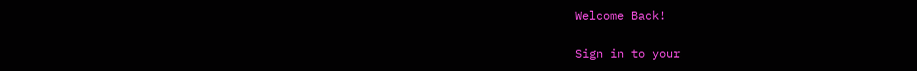Welcome Back!

Sign in to your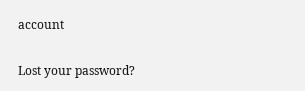account

Lost your password?